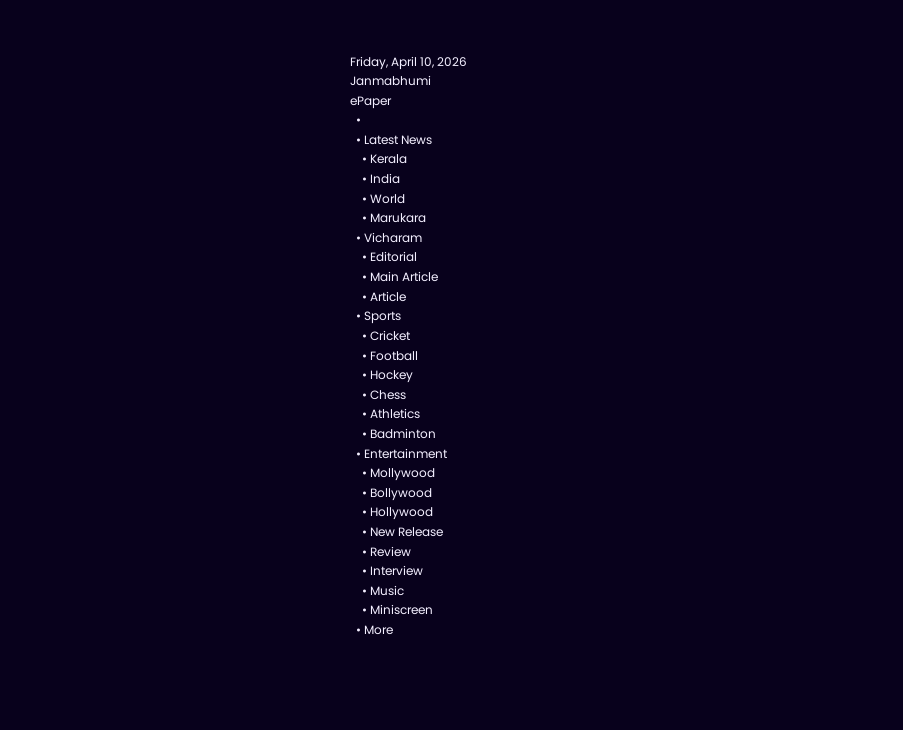Friday, April 10, 2026
Janmabhumi
ePaper
  •
  • Latest News
    • Kerala
    • India
    • World
    • Marukara
  • Vicharam
    • Editorial
    • Main Article
    • Article
  • Sports
    • Cricket
    • Football
    • Hockey
    • Chess
    • Athletics
    • Badminton
  • Entertainment
    • Mollywood
    • Bollywood
    • Hollywood
    • New Release
    • Review
    • Interview
    • Music
    • Miniscreen
  • More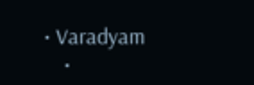• Varadyam
    •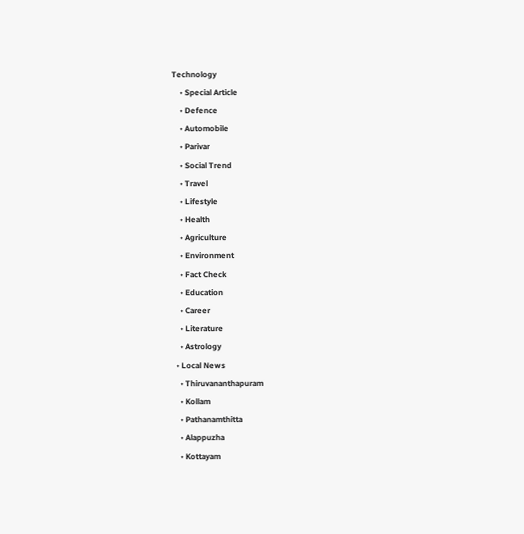Technology
    • Special Article
    • Defence
    • Automobile
    • Parivar
    • Social Trend
    • Travel
    • Lifestyle
    • Health
    • Agriculture
    • Environment
    • Fact Check
    • Education
    • Career
    • Literature
    • Astrology
  • Local News
    • Thiruvananthapuram
    • Kollam
    • Pathanamthitta
    • Alappuzha
    • Kottayam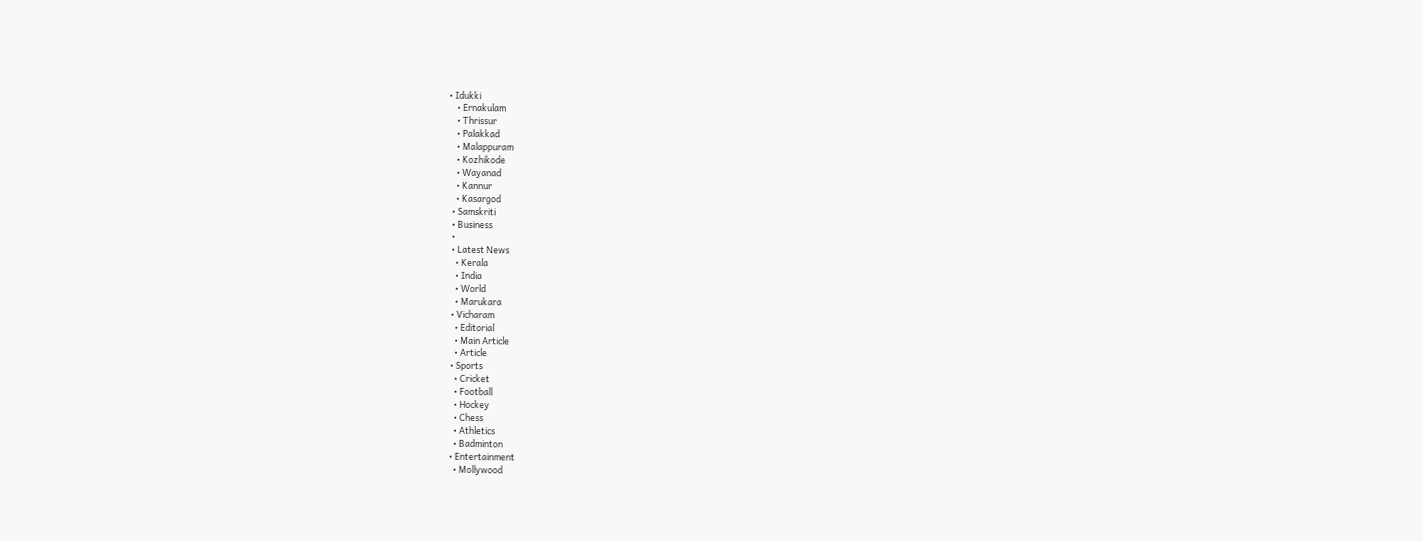• Idukki
    • Ernakulam
    • Thrissur
    • Palakkad
    • Malappuram
    • Kozhikode
    • Wayanad
    • Kannur
    • Kasargod
  • Samskriti
  • Business
  •
  • Latest News
    • Kerala
    • India
    • World
    • Marukara
  • Vicharam
    • Editorial
    • Main Article
    • Article
  • Sports
    • Cricket
    • Football
    • Hockey
    • Chess
    • Athletics
    • Badminton
  • Entertainment
    • Mollywood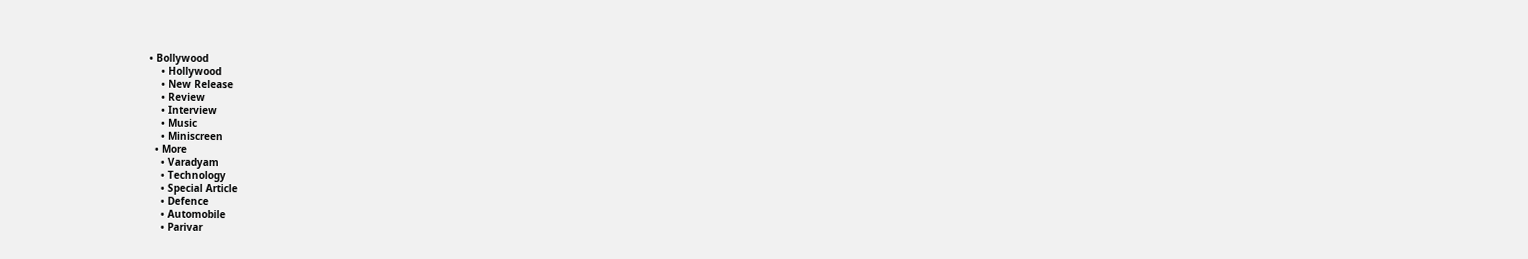• Bollywood
    • Hollywood
    • New Release
    • Review
    • Interview
    • Music
    • Miniscreen
  • More
    • Varadyam
    • Technology
    • Special Article
    • Defence
    • Automobile
    • Parivar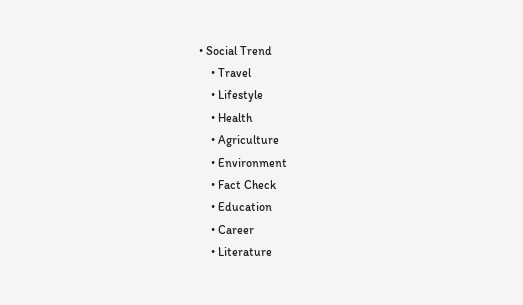• Social Trend
    • Travel
    • Lifestyle
    • Health
    • Agriculture
    • Environment
    • Fact Check
    • Education
    • Career
    • Literature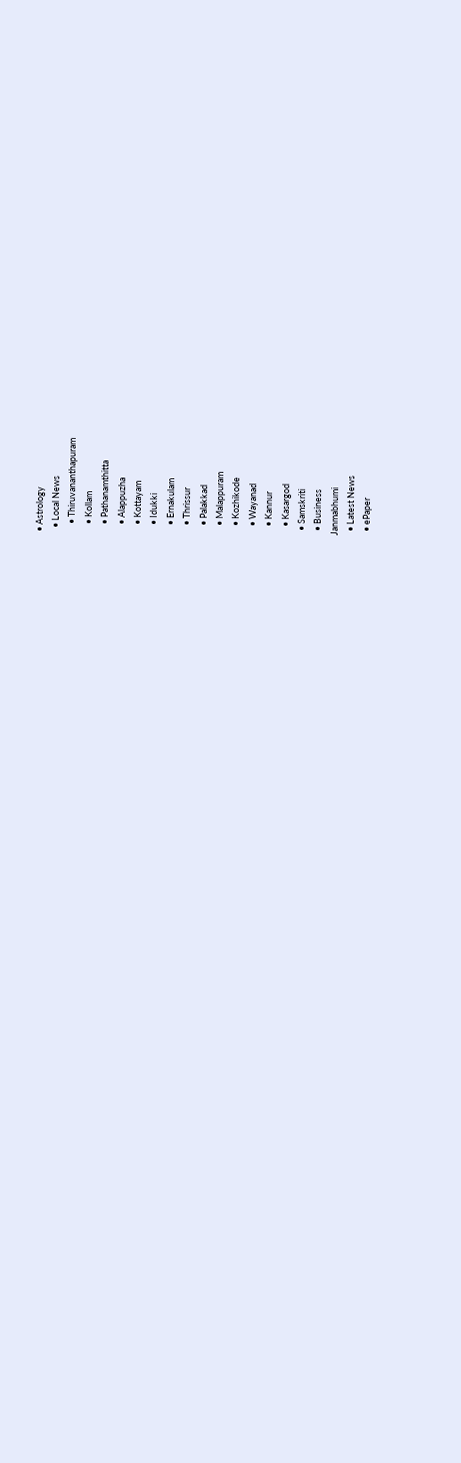• Astrology
  • Local News
    • Thiruvananthapuram
    • Kollam
    • Pathanamthitta
    • Alappuzha
    • Kottayam
    • Idukki
    • Ernakulam
    • Thrissur
    • Palakkad
    • Malappuram
    • Kozhikode
    • Wayanad
    • Kannur
    • Kasargod
  • Samskriti
  • Business
Janmabhumi
  • Latest News
  • ePaper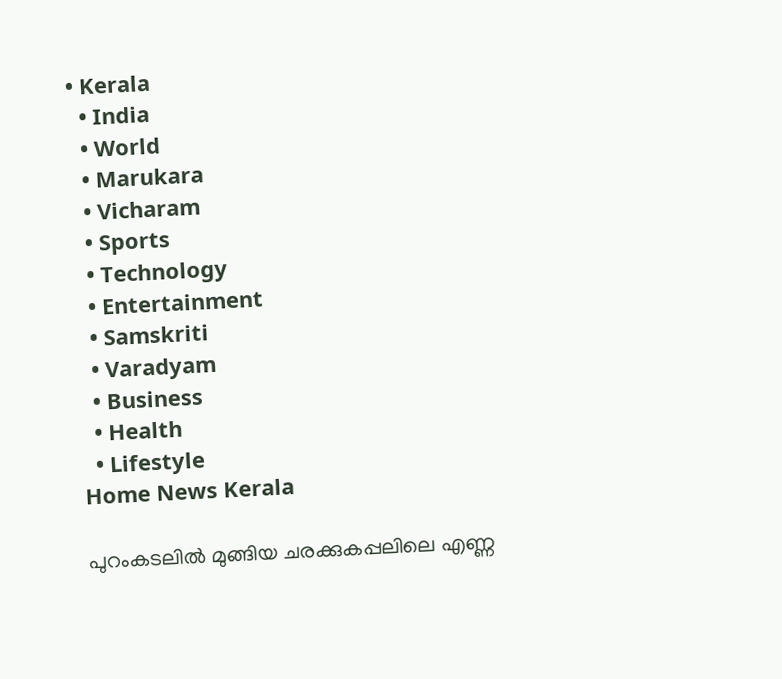• Kerala
  • India
  • World
  • Marukara
  • Vicharam
  • Sports
  • Technology
  • Entertainment
  • Samskriti
  • Varadyam
  • Business
  • Health
  • Lifestyle
Home News Kerala

പുറംകടലില്‍ മുങ്ങിയ ചരക്കുകപ്പലിലെ എണ്ണ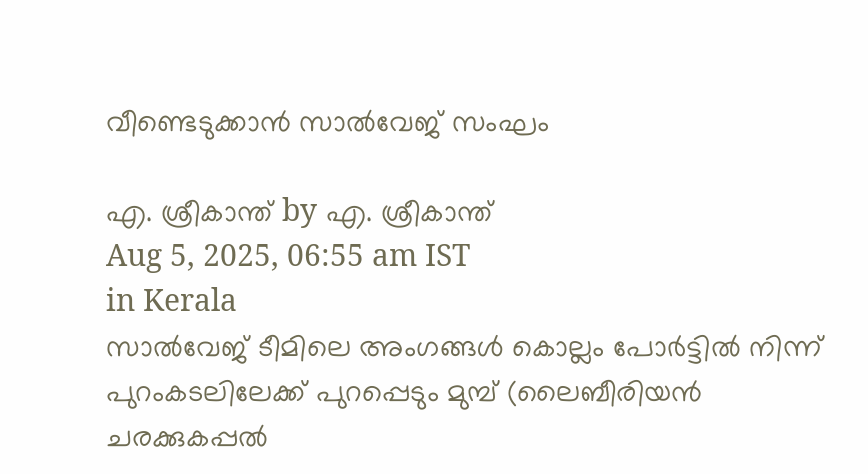വീണ്ടെടുക്കാന്‍ സാല്‍വേജ് സംഘം

എ. ശ്രീകാന്ത് by എ. ശ്രീകാന്ത്
Aug 5, 2025, 06:55 am IST
in Kerala
സാല്‍വേജ് ടീമിലെ അംഗങ്ങള്‍ കൊല്ലം പോര്‍ട്ടില്‍ നിന്ന് പുറംകടലിലേക്ക് പുറപ്പെടും മുമ്പ് (ലൈബീരിയന്‍ ചരക്കുകപ്പല്‍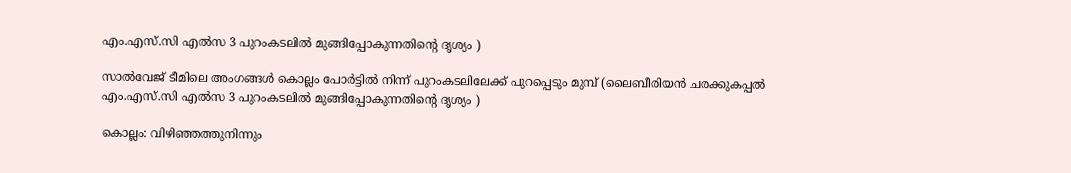എം.എസ്.സി എല്‍സ 3 പുറംകടലില്‍ മുങ്ങിപ്പോകുന്നതിന്റെ ദൃശ്യം )

സാല്‍വേജ് ടീമിലെ അംഗങ്ങള്‍ കൊല്ലം പോര്‍ട്ടില്‍ നിന്ന് പുറംകടലിലേക്ക് പുറപ്പെടും മുമ്പ് (ലൈബീരിയന്‍ ചരക്കുകപ്പല്‍ എം.എസ്.സി എല്‍സ 3 പുറംകടലില്‍ മുങ്ങിപ്പോകുന്നതിന്റെ ദൃശ്യം )

കൊല്ലം: വിഴിഞ്ഞത്തുനിന്നും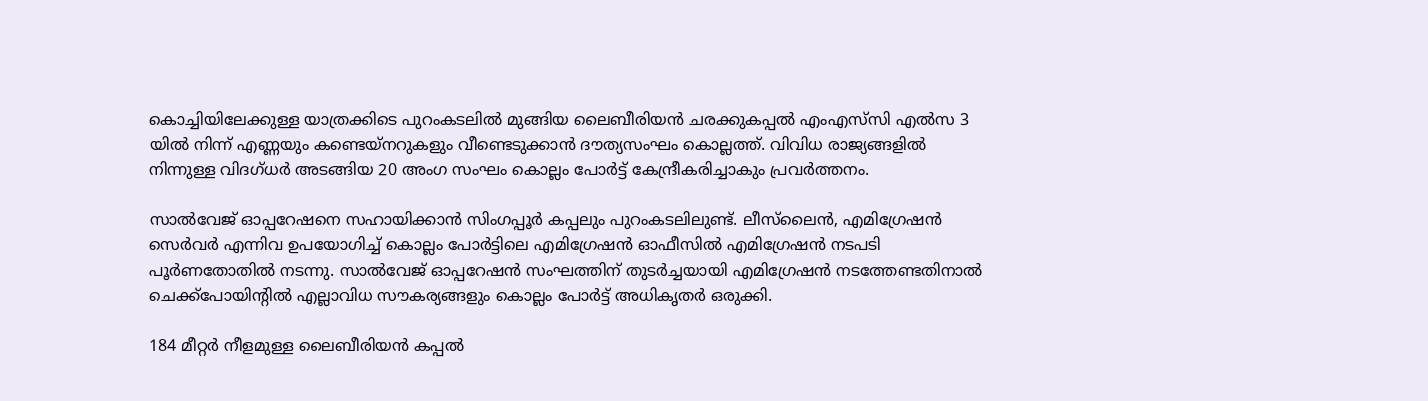കൊച്ചിയിലേക്കുള്ള യാത്രക്കിടെ പുറംകടലില്‍ മുങ്ങിയ ലൈബീരിയന്‍ ചരക്കുകപ്പല്‍ എംഎസ്‌സി എല്‍സ 3 യില്‍ നിന്ന് എണ്ണയും കണ്ടെയ്നറുകളും വീണ്ടെടുക്കാന്‍ ദൗത്യസംഘം കൊല്ലത്ത്. വിവിധ രാജ്യങ്ങളില്‍ നിന്നുള്ള വിദഗ്ധര്‍ അടങ്ങിയ 20 അംഗ സംഘം കൊല്ലം പോര്‍ട്ട് കേന്ദ്രീകരിച്ചാകും പ്രവര്‍ത്തനം.

സാല്‍വേജ് ഓപ്പറേഷനെ സഹായിക്കാന്‍ സിംഗപ്പൂര്‍ കപ്പലും പുറംകടലിലുണ്ട്. ലീസ്‌ലൈന്‍, എമിഗ്രേഷന്‍ സെര്‍വര്‍ എന്നിവ ഉപയോഗിച്ച് കൊല്ലം പോര്‍ട്ടിലെ എമിഗ്രേഷന്‍ ഓഫീസില്‍ എമിഗ്രേഷന്‍ നടപടി പൂര്‍ണതോതില്‍ നടന്നു. സാല്‍വേജ് ഓപ്പറേഷന്‍ സംഘത്തിന് തുടര്‍ച്ചയായി എമിഗ്രേഷന്‍ നടത്തേണ്ടതിനാല്‍ ചെക്ക്‌പോയിന്റില്‍ എല്ലാവിധ സൗകര്യങ്ങളും കൊല്ലം പോര്‍ട്ട് അധികൃതര്‍ ഒരുക്കി.

184 മീറ്റര്‍ നീളമുള്ള ലൈബീരിയന്‍ കപ്പല്‍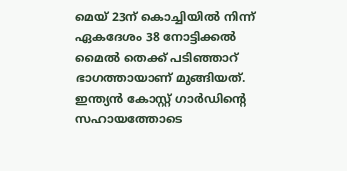മെയ് 23ന് കൊച്ചിയില്‍ നിന്ന് ഏകദേശം 38 നോട്ടിക്കല്‍ മൈല്‍ തെക്ക് പടിഞ്ഞാറ് ഭാഗത്തായാണ് മുങ്ങിയത്. ഇന്ത്യന്‍ കോസ്റ്റ് ഗാര്‍ഡിന്റെ സഹായത്തോടെ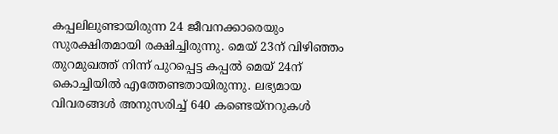കപ്പലിലുണ്ടായിരുന്ന 24 ജീവനക്കാരെയും സുരക്ഷിതമായി രക്ഷിച്ചിരുന്നു. മെയ് 23ന് വിഴിഞ്ഞം തുറമുഖത്ത് നിന്ന് പുറപ്പെട്ട കപ്പല്‍ മെയ് 24ന് കൊച്ചിയില്‍ എത്തേണ്ടതായിരുന്നു. ലഭ്യമായ വിവരങ്ങള്‍ അനുസരിച്ച് 640 കണ്ടെയ്നറുകള്‍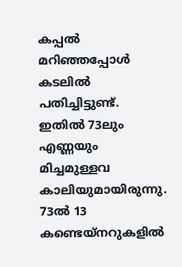കപ്പല്‍ മറിഞ്ഞപ്പോള്‍ കടലില്‍ പതിച്ചിട്ടുണ്ട്. ഇതില്‍ 73ലും എണ്ണയും മിച്ചമുള്ളവ കാലിയുമായിരുന്നു. 73ല്‍ 13 കണ്ടെയ്നറുകളില്‍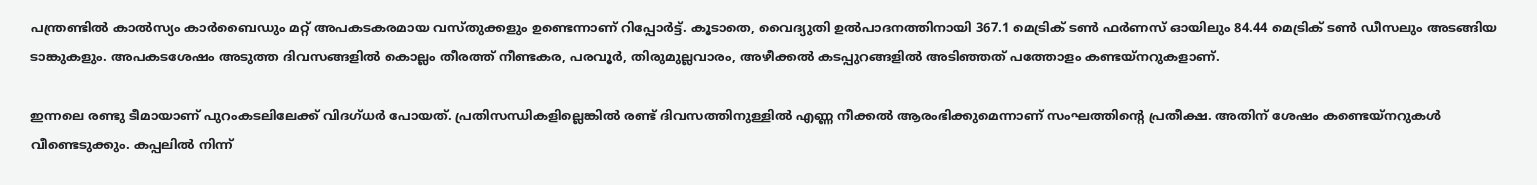പന്ത്രണ്ടില്‍ കാല്‍സ്യം കാര്‍ബൈഡും മറ്റ് അപകടകരമായ വസ്തുക്കളും ഉണ്ടെന്നാണ് റിപ്പോര്‍ട്ട്. കൂടാതെ, വൈദ്യുതി ഉല്‍പാദനത്തിനായി 367.1 മെട്രിക് ടണ്‍ ഫര്‍ണസ് ഓയിലും 84.44 മെട്രിക് ടണ്‍ ഡീസലും അടങ്ങിയ ടാങ്കുകളും. അപകടശേഷം അടുത്ത ദിവസങ്ങളില്‍ കൊല്ലം തീരത്ത് നീണ്ടകര, പരവൂര്‍, തിരുമുല്ലവാരം, അഴീക്കല്‍ കടപ്പുറങ്ങളില്‍ അടിഞ്ഞത് പത്തോളം കണ്ടയ്‌നറുകളാണ്.

ഇന്നലെ രണ്ടു ടീമായാണ് പുറംകടലിലേക്ക് വിദഗ്ധര്‍ പോയത്. പ്രതിസന്ധികളില്ലെങ്കില്‍ രണ്ട് ദിവസത്തിനുള്ളില്‍ എണ്ണ നീക്കല്‍ ആരംഭിക്കുമെന്നാണ് സംഘത്തിന്റെ പ്രതീക്ഷ. അതിന് ശേഷം കണ്ടെയ്‌നറുകള്‍ വീണ്ടെടുക്കും. കപ്പലില്‍ നിന്ന്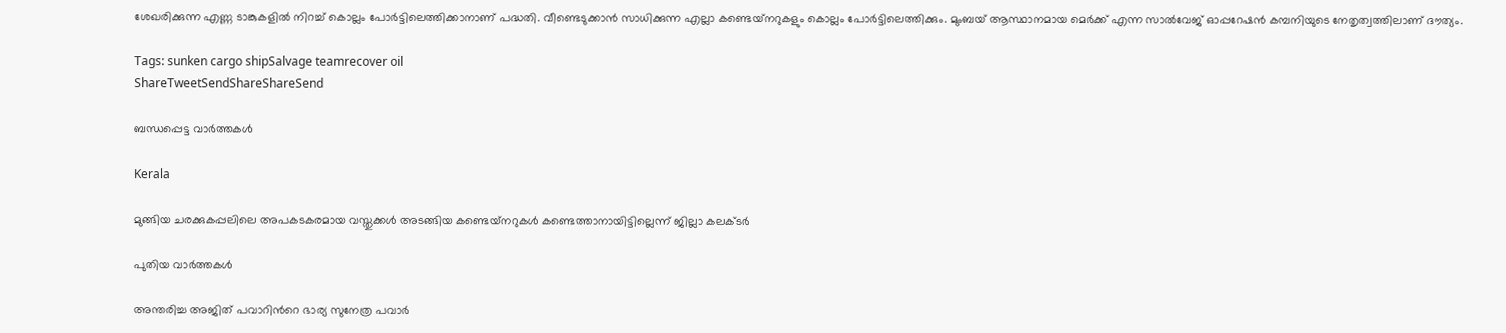ശേഖരിക്കുന്ന എണ്ണ ടാങ്കുകളില്‍ നിറച്ച് കൊല്ലം പോര്‍ട്ടിലെത്തിക്കാനാണ് പദ്ധതി. വീണ്ടെടുക്കാന്‍ സാധിക്കുന്ന എല്ലാ കണ്ടെയ്‌നറുകളും കൊല്ലം പോര്‍ട്ടിലെത്തിക്കും. മുംബയ് ആസ്ഥാനമായ മെര്‍ക്ക് എന്ന സാല്‍വേജ് ഓപ്പറേഷന്‍ കമ്പനിയുടെ നേതൃത്വത്തിലാണ് ദൗത്യം.

Tags: sunken cargo shipSalvage teamrecover oil
ShareTweetSendShareShareSend

ബന്ധപ്പെട്ട വാര്‍ത്തകള്‍

Kerala

മുങ്ങിയ ചരക്കുകപ്പലിലെ അപകടകരമായ വസ്തുക്കള്‍ അടങ്ങിയ കണ്ടെയ്‌നറുകള്‍ കണ്ടെത്താനായിട്ടില്ലെന്ന് ജില്ലാ കലക്ടര്‍

പുതിയ വാര്‍ത്തകള്‍

അന്തരിച്ച അജിത് പവാറിന്‍റെ ഭാര്യ സുനേത്ര പവാര്‍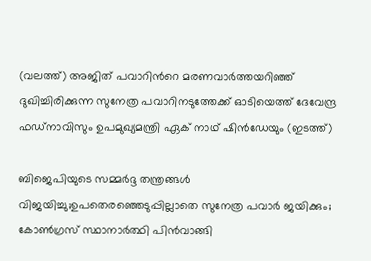(വലത്ത്) അജിത് പവാറിന്‍റെ മരണവാര്‍ത്തയറിഞ്ഞ് ദുഖിച്ചിരിക്കുന്ന സുനേത്ര പവാറിനടുത്തേക്ക് ഓടിയെത്ത് ദേവേന്ദ്ര ഫഡ്നാവിസും ഉപമുഖ്യമന്ത്രി ഏക് നാഥ് ഷിന്‍ഡേയും (ഇടത്ത്)

ബിജെപിയുടെ സമ്മര്‍ദ്ദ തന്ത്രങ്ങള്‍ വിജയിച്ചു;ഉപതെരഞ്ഞെടുപ്പില്ലാതെ സുനേത്ര പവാര്‍ ജയിക്കും; കോണ്‍ഗ്രസ് സ്ഥാനാര്‍ത്ഥി പിന്‍വാങ്ങി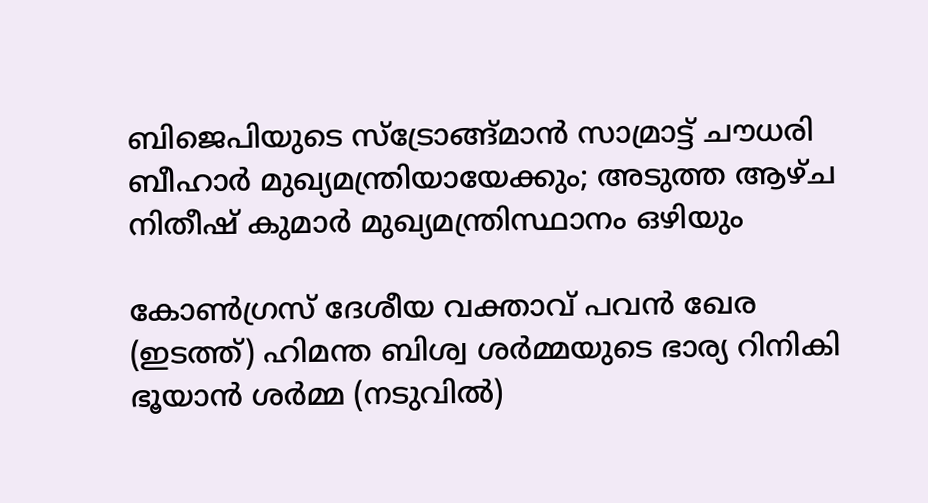ബിജെപിയുടെ സ്ട്രോങ്ങ്മാന്‍ സാമ്രാട്ട് ചൗധരി ബീഹാര്‍ മുഖ്യമന്ത്രിയായേക്കും; അടുത്ത ആഴ്ച നിതീഷ് കുമാര്‍ മുഖ്യമന്ത്രിസ്ഥാനം ഒഴിയും

കോണ്‍ഗ്രസ് ദേശീയ വക്താവ് പവന്‍ ഖേര (ഇടത്ത്) ഹിമന്ത ബിശ്വ ശര്‍മ്മയുടെ ഭാര്യ റിനികി ഭൂയാന്‍ ശര്‍മ്മ (നടുവില്‍)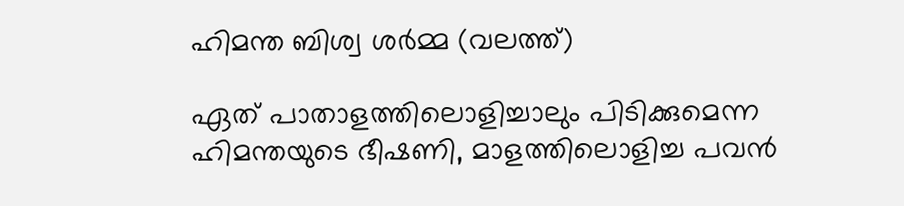ഹിമന്ത ബിശ്വ ശര്‍മ്മ (വലത്ത്)

ഏത് പാതാളത്തിലൊളിച്ചാലും പിടിക്കുമെന്ന ഹിമന്തയുടെ ഭീഷണി, മാളത്തിലൊളിച്ച പവന്‍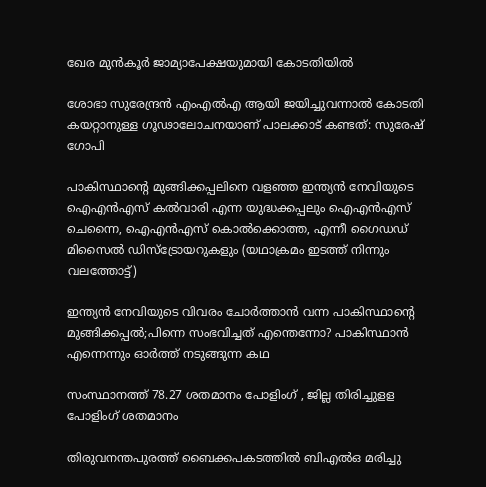ഖേര മുന്‍കൂര്‍ ജാമ്യാപേക്ഷയുമായി കോടതിയില്‍

ശോഭാ സുരേന്ദ്രന്‍ എംഎല്‍എ ആയി ജയിച്ചുവന്നാല്‍ കോടതി കയറ്റാനുള്ള ഗൂഢാലോചനയാണ് പാലക്കാട് കണ്ടത്: സുരേഷ് ഗോപി

പാകിസ്ഥാന്‍റെ മുങ്ങിക്കപ്പലിനെ വളഞ്ഞ ഇന്ത്യന്‍ നേവിയുടെ ഐഎന്‍എസ് കല്‍വാരി എന്ന യുദ്ധക്കപ്പലും ഐഎന്‍എസ് ചെന്നൈ, ഐഎന്‍എസ് കൊല്‍ക്കൊത്ത, എന്നീ ഗൈഡഡ് മിസൈല്‍ ഡിസ്ട്രോയറുകളും (യഥാക്രമം ഇടത്ത് നിന്നും വലത്തോട്ട്)

ഇന്ത്യന്‍ നേവിയുടെ വിവരം ചോര്‍ത്താന്‍ വന്ന പാകിസ്ഥാന്റെ മുങ്ങിക്കപ്പല്‍;പിന്നെ സംഭവിച്ചത് എന്തെന്നോ? പാകിസ്ഥാന്‍ എന്നെന്നും ഓര്‍ത്ത് നടുങ്ങുന്ന കഥ

സംസ്ഥാനത്ത് 78.27 ശതമാനം പോളിംഗ് , ജില്ല തിരിച്ചുളള പോളിംഗ് ശതമാനം

തിരുവനന്തപുരത്ത് ബൈക്കപകടത്തില്‍ ബിഎല്‍ഒ മരിച്ചു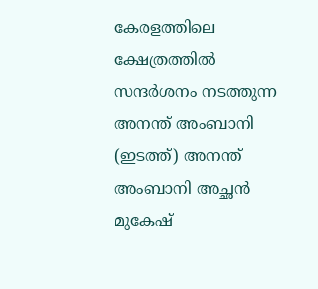കേരളത്തിലെ ക്ഷേത്രത്തില്‍ സന്ദര്‍ശനം നടത്തുന്ന അനന്ത് അംബാനി (ഇടത്ത്) അനന്ത് അംബാനി അച്ഛന്‍ മുകേഷ്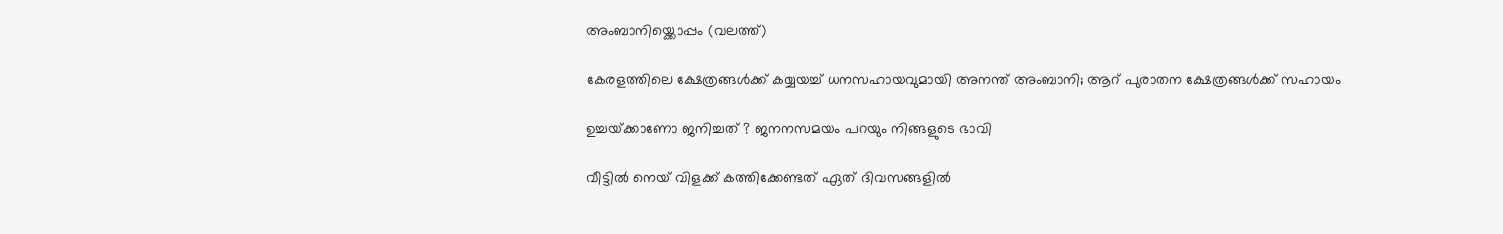അംബാനിയ്ക്കൊപ്പം (വലത്ത്)

കേരളത്തിലെ ക്ഷേത്രങ്ങള്‍ക്ക് കയ്യയച്ച് ധനസഹായവുമായി അനന്ത് അംബാനി; ആറ് പുരാതന ക്ഷേത്രങ്ങൾക്ക് സഹായം

ഉച്ചയ്‌ക്കാണോ ജനിച്ചത് ? ജനനസമയം പറയും നിങ്ങളുടെ ഭാവി

വീട്ടിൽ നെയ് വിളക്ക് കത്തിക്കേണ്ടത് ഏത് ദിവസങ്ങളിൽ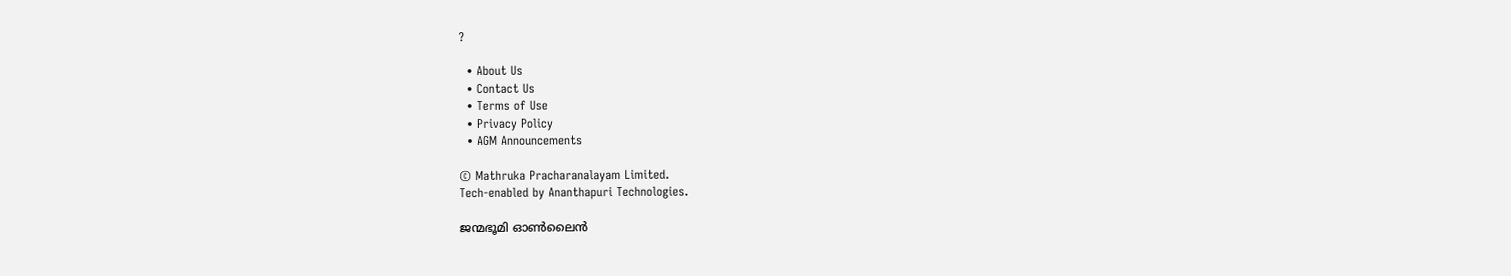?

  • About Us
  • Contact Us
  • Terms of Use
  • Privacy Policy
  • AGM Announcements

© Mathruka Pracharanalayam Limited.
Tech-enabled by Ananthapuri Technologies.

ജന്മഭൂമി ഓണ്‍ലൈന്‍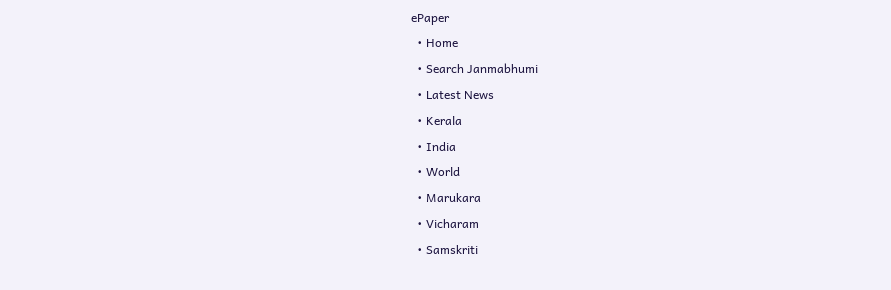ePaper
  • Home
  • Search Janmabhumi
  • Latest News
  • Kerala
  • India
  • World
  • Marukara
  • Vicharam
  • Samskriti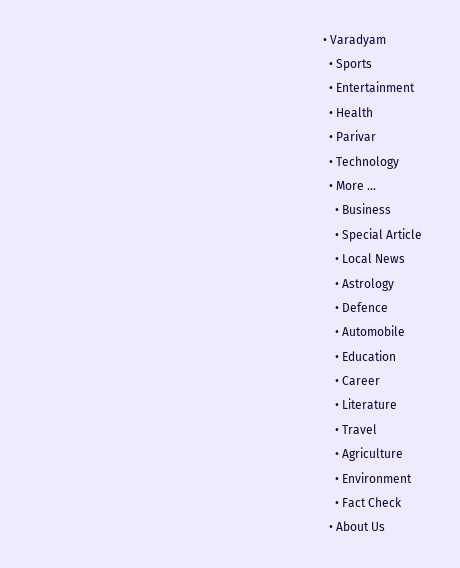• Varadyam
  • Sports
  • Entertainment
  • Health
  • Parivar
  • Technology
  • More …
    • Business
    • Special Article
    • Local News
    • Astrology
    • Defence
    • Automobile
    • Education
    • Career
    • Literature
    • Travel
    • Agriculture
    • Environment
    • Fact Check
  • About Us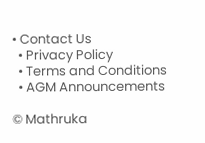• Contact Us
  • Privacy Policy
  • Terms and Conditions
  • AGM Announcements

© Mathruka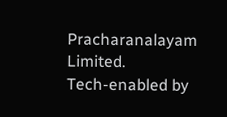Pracharanalayam Limited.
Tech-enabled by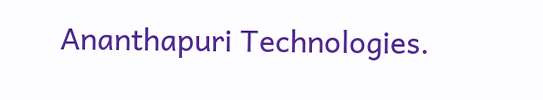Ananthapuri Technologies.